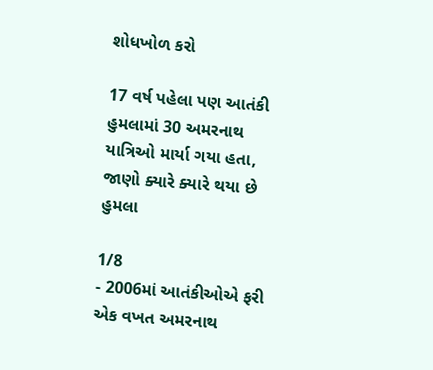શોધખોળ કરો

17 વર્ષ પહેલા પણ આતંકી હુમલામાં 30 અમરનાથ યાત્રિઓ માર્યા ગયા હતા, જાણો ક્યારે ક્યારે થયા છે હુમલા

1/8
- 2006માં આતંકીઓએ ફરી એક વખત અમરનાથ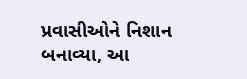પ્રવાસીઓને નિશાન બનાવ્યા, આ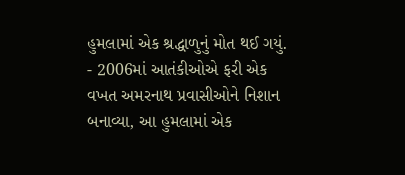હુમલામાં એક શ્રદ્ધાળુનું મોત થઈ ગયું.
- 2006માં આતંકીઓએ ફરી એક વખત અમરનાથ પ્રવાસીઓને નિશાન બનાવ્યા, આ હુમલામાં એક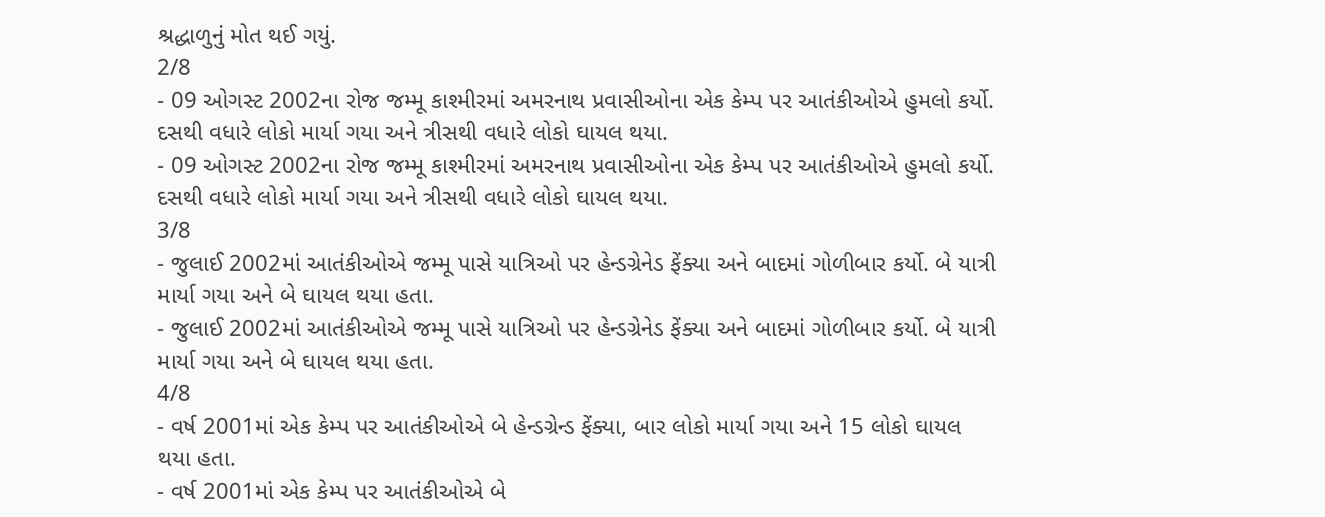શ્રદ્ધાળુનું મોત થઈ ગયું.
2/8
- 09 ઓગસ્ટ 2002ના રોજ જમ્મૂ કાશ્મીરમાં અમરનાથ પ્રવાસીઓના એક કેમ્પ પર આતંકીઓએ હુમલો કર્યો. દસથી વધારે લોકો માર્યા ગયા અને ત્રીસથી વધારે લોકો ઘાયલ થયા.
- 09 ઓગસ્ટ 2002ના રોજ જમ્મૂ કાશ્મીરમાં અમરનાથ પ્રવાસીઓના એક કેમ્પ પર આતંકીઓએ હુમલો કર્યો. દસથી વધારે લોકો માર્યા ગયા અને ત્રીસથી વધારે લોકો ઘાયલ થયા.
3/8
- જુલાઈ 2002માં આતંકીઓએ જમ્મૂ પાસે યાત્રિઓ પર હેન્ડગ્રેનેડ ફેંક્યા અને બાદમાં ગોળીબાર કર્યો. બે યાત્રી માર્યા ગયા અને બે ઘાયલ થયા હતા.
- જુલાઈ 2002માં આતંકીઓએ જમ્મૂ પાસે યાત્રિઓ પર હેન્ડગ્રેનેડ ફેંક્યા અને બાદમાં ગોળીબાર કર્યો. બે યાત્રી માર્યા ગયા અને બે ઘાયલ થયા હતા.
4/8
- વર્ષ 2001માં એક કેમ્પ પર આતંકીઓએ બે હેન્ડગ્રેન્ડ ફેંક્યા, બાર લોકો માર્યા ગયા અને 15 લોકો ઘાયલ થયા હતા.
- વર્ષ 2001માં એક કેમ્પ પર આતંકીઓએ બે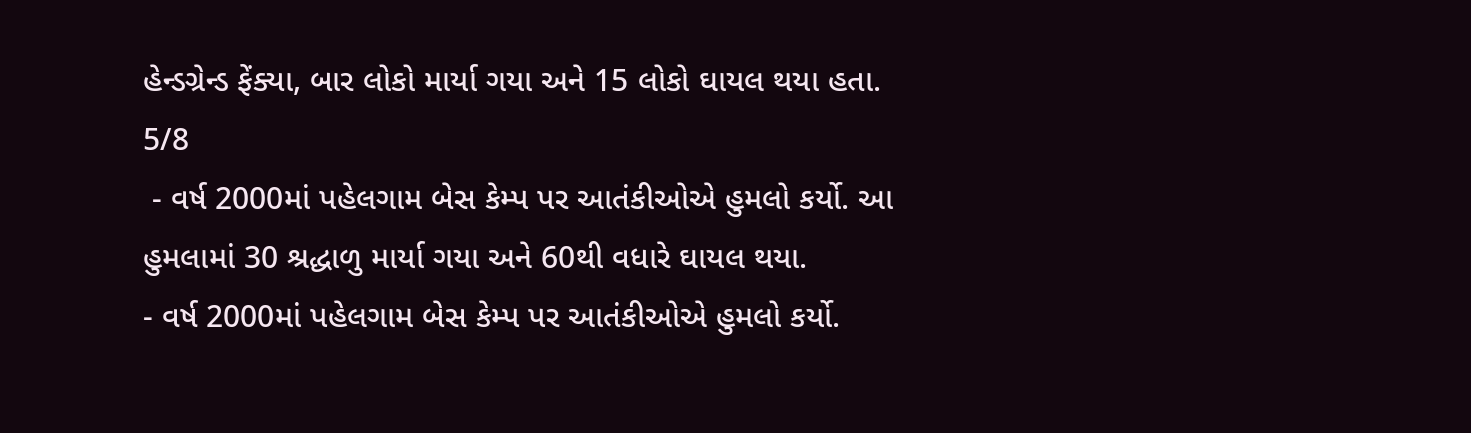હેન્ડગ્રેન્ડ ફેંક્યા, બાર લોકો માર્યા ગયા અને 15 લોકો ઘાયલ થયા હતા.
5/8
 - વર્ષ 2000માં પહેલગામ બેસ કેમ્પ પર આતંકીઓએ હુમલો કર્યો. આ હુમલામાં 30 શ્રદ્ધાળુ માર્યા ગયા અને 60થી વધારે ઘાયલ થયા.
- વર્ષ 2000માં પહેલગામ બેસ કેમ્પ પર આતંકીઓએ હુમલો કર્યો.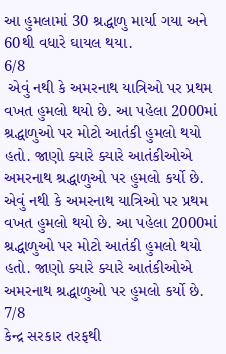આ હુમલામાં 30 શ્રદ્ધાળુ માર્યા ગયા અને 60થી વધારે ઘાયલ થયા.
6/8
 એવું નથી કે અમરનાથ યાત્રિઓ પર પ્રથમ વખત હુમલો થયો છે. આ પહેલા 2000માં શ્રદ્ધાળુઓ પર મોટો આતંકી હુમલો થયો હતો. જાણો ક્યારે ક્યારે આતંકીઓએ અમરનાથ શ્રદ્ધાળુઓ પર હુમલો કર્યો છે.
એવું નથી કે અમરનાથ યાત્રિઓ પર પ્રથમ વખત હુમલો થયો છે. આ પહેલા 2000માં શ્રદ્ધાળુઓ પર મોટો આતંકી હુમલો થયો હતો. જાણો ક્યારે ક્યારે આતંકીઓએ અમરનાથ શ્રદ્ધાળુઓ પર હુમલો કર્યો છે.
7/8
કેન્દ્ર સરકાર તરફથી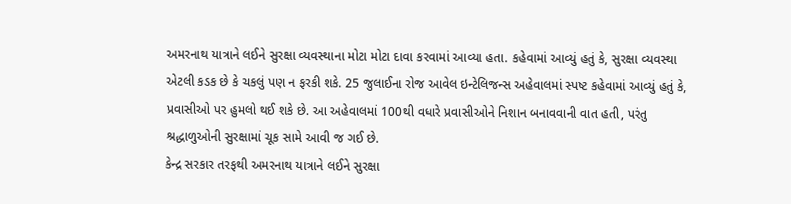અમરનાથ યાત્રાને લઈને સુરક્ષા વ્યવસ્થાના મોટા મોટા દાવા કરવામાં આવ્યા હતા. કહેવામાં આવ્યું હતું કે, સુરક્ષા વ્યવસ્થા એટલી કડક છે કે ચકલું પણ ન ફરકી શકે. 25 જુલાઈના રોજ આવેલ ઇન્ટેલિજન્સ અહેવાલમાં સ્પષ્ટ કહેવામાં આવ્યું હતું કે, પ્રવાસીઓ પર હુમલો થઈ શકે છે. આ અહેવાલમાં 100થી વધારે પ્રવાસીઓને નિશાન બનાવવાની વાત હતી, પરંતુ શ્રદ્ધાળુઓની સુરક્ષામાં ચૂક સામે આવી જ ગઈ છે.
કેન્દ્ર સરકાર તરફથી અમરનાથ યાત્રાને લઈને સુરક્ષા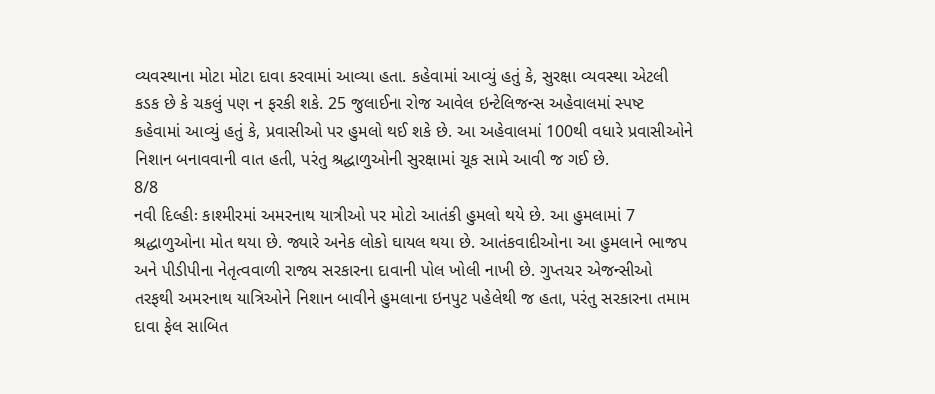વ્યવસ્થાના મોટા મોટા દાવા કરવામાં આવ્યા હતા. કહેવામાં આવ્યું હતું કે, સુરક્ષા વ્યવસ્થા એટલી કડક છે કે ચકલું પણ ન ફરકી શકે. 25 જુલાઈના રોજ આવેલ ઇન્ટેલિજન્સ અહેવાલમાં સ્પષ્ટ કહેવામાં આવ્યું હતું કે, પ્રવાસીઓ પર હુમલો થઈ શકે છે. આ અહેવાલમાં 100થી વધારે પ્રવાસીઓને નિશાન બનાવવાની વાત હતી, પરંતુ શ્રદ્ધાળુઓની સુરક્ષામાં ચૂક સામે આવી જ ગઈ છે.
8/8
નવી દિલ્હીઃ કાશ્મીરમાં અમરનાથ યાત્રીઓ પર મોટો આતંકી હુમલો થયે છે. આ હુમલામાં 7 શ્રદ્ધાળુઓના મોત થયા છે. જ્યારે અનેક લોકો ઘાયલ થયા છે. આતંકવાદીઓના આ હુમલાને ભાજપ અને પીડીપીના નેતૃત્વવાળી રાજ્ય સરકારના દાવાની પોલ ખોલી નાખી છે. ગુપ્તચર એજન્સીઓ તરફથી અમરનાથ યાત્રિઓને નિશાન બાવીને હુમલાના ઇનપુટ પહેલેથી જ હતા, પરંતુ સરકારના તમામ દાવા ફેલ સાબિત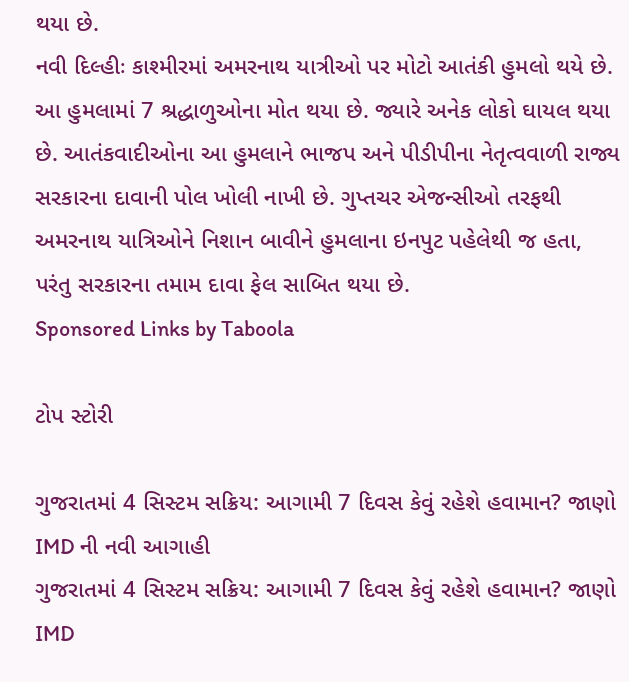થયા છે.
નવી દિલ્હીઃ કાશ્મીરમાં અમરનાથ યાત્રીઓ પર મોટો આતંકી હુમલો થયે છે. આ હુમલામાં 7 શ્રદ્ધાળુઓના મોત થયા છે. જ્યારે અનેક લોકો ઘાયલ થયા છે. આતંકવાદીઓના આ હુમલાને ભાજપ અને પીડીપીના નેતૃત્વવાળી રાજ્ય સરકારના દાવાની પોલ ખોલી નાખી છે. ગુપ્તચર એજન્સીઓ તરફથી અમરનાથ યાત્રિઓને નિશાન બાવીને હુમલાના ઇનપુટ પહેલેથી જ હતા, પરંતુ સરકારના તમામ દાવા ફેલ સાબિત થયા છે.
Sponsored Links by Taboola

ટોપ સ્ટોરી

ગુજરાતમાં 4 સિસ્ટમ સક્રિય: આગામી 7 દિવસ કેવું રહેશે હવામાન? જાણો IMD ની નવી આગાહી
ગુજરાતમાં 4 સિસ્ટમ સક્રિય: આગામી 7 દિવસ કેવું રહેશે હવામાન? જાણો IMD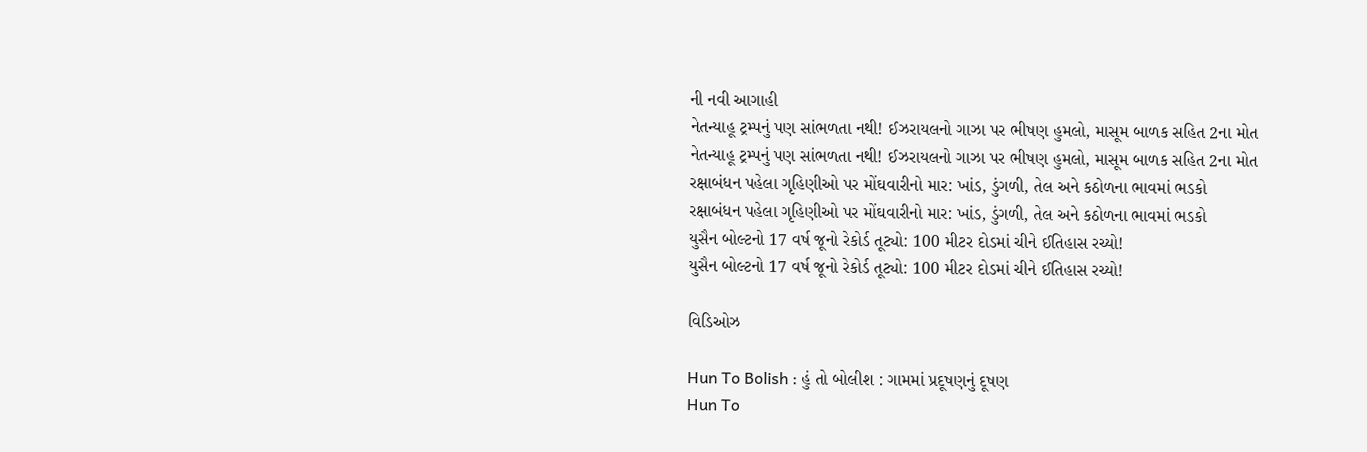ની નવી આગાહી
નેતન્યાહૂ ટ્રમ્પનું પણ સાંભળતા નથી! ઈઝરાયલનો ગાઝા પર ભીષણ હુમલો, માસૂમ બાળક સહિત 2ના મોત
નેતન્યાહૂ ટ્રમ્પનું પણ સાંભળતા નથી! ઈઝરાયલનો ગાઝા પર ભીષણ હુમલો, માસૂમ બાળક સહિત 2ના મોત
રક્ષાબંધન પહેલા ગૃહિણીઓ પર મોંઘવારીનો માર: ખાંડ, ડુંગળી, તેલ અને કઠોળના ભાવમાં ભડકો
રક્ષાબંધન પહેલા ગૃહિણીઓ પર મોંઘવારીનો માર: ખાંડ, ડુંગળી, તેલ અને કઠોળના ભાવમાં ભડકો
યુસૈન બોલ્ટનો 17 વર્ષ જૂનો રેકોર્ડ તૂટ્યો: 100 મીટર દોડમાં ચીને ઈતિહાસ રચ્યો!
યુસૈન બોલ્ટનો 17 વર્ષ જૂનો રેકોર્ડ તૂટ્યો: 100 મીટર દોડમાં ચીને ઈતિહાસ રચ્યો!

વિડિઓઝ

Hun To Bolish : હું તો બોલીશ : ગામમાં પ્રદૂષણનું દૂષણ
Hun To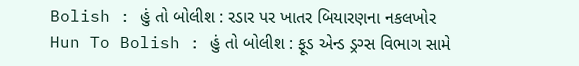Bolish : હું તો બોલીશ : રડાર પર ખાતર બિયારણના નકલખોર
Hun To Bolish : હું તો બોલીશ : ફૂડ એન્ડ ડ્રગ્સ વિભાગ સામે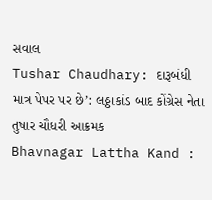સવાલ
Tushar Chaudhary: દારૂબંધી માત્ર પેપર પર છે’: લઠ્ઠાકાંડ બાદ કોંગ્રેસ નેતા તુષાર ચૌધરી આક્રમક
Bhavnagar Lattha Kand :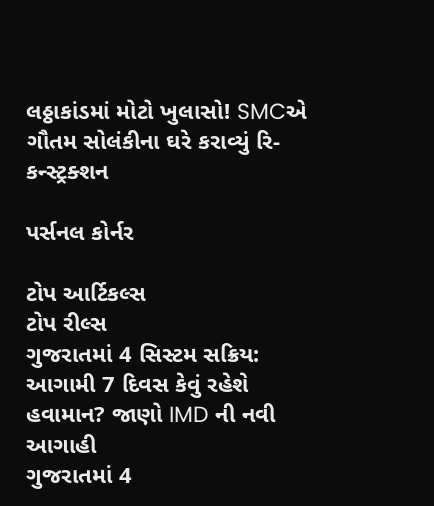લઠ્ઠાકાંડમાં મોટો ખુલાસો! SMCએ ગૌતમ સોલંકીના ઘરે કરાવ્યું રિ-કન્સ્ટ્રક્શન

પર્સનલ કોર્નર

ટોપ આર્ટિકલ્સ
ટોપ રીલ્સ
ગુજરાતમાં 4 સિસ્ટમ સક્રિય: આગામી 7 દિવસ કેવું રહેશે હવામાન? જાણો IMD ની નવી આગાહી
ગુજરાતમાં 4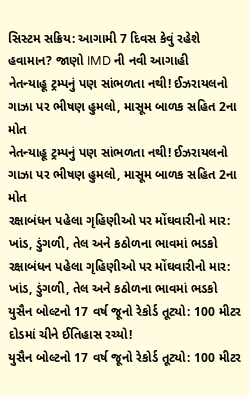સિસ્ટમ સક્રિય: આગામી 7 દિવસ કેવું રહેશે હવામાન? જાણો IMD ની નવી આગાહી
નેતન્યાહૂ ટ્રમ્પનું પણ સાંભળતા નથી! ઈઝરાયલનો ગાઝા પર ભીષણ હુમલો, માસૂમ બાળક સહિત 2ના મોત
નેતન્યાહૂ ટ્રમ્પનું પણ સાંભળતા નથી! ઈઝરાયલનો ગાઝા પર ભીષણ હુમલો, માસૂમ બાળક સહિત 2ના મોત
રક્ષાબંધન પહેલા ગૃહિણીઓ પર મોંઘવારીનો માર: ખાંડ, ડુંગળી, તેલ અને કઠોળના ભાવમાં ભડકો
રક્ષાબંધન પહેલા ગૃહિણીઓ પર મોંઘવારીનો માર: ખાંડ, ડુંગળી, તેલ અને કઠોળના ભાવમાં ભડકો
યુસૈન બોલ્ટનો 17 વર્ષ જૂનો રેકોર્ડ તૂટ્યો: 100 મીટર દોડમાં ચીને ઈતિહાસ રચ્યો!
યુસૈન બોલ્ટનો 17 વર્ષ જૂનો રેકોર્ડ તૂટ્યો: 100 મીટર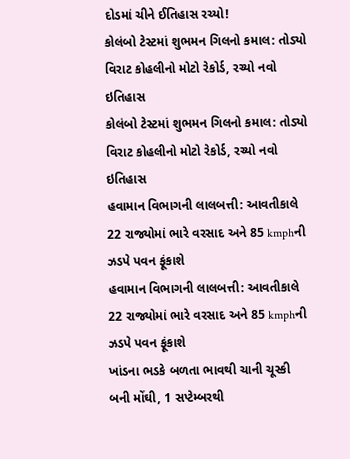દોડમાં ચીને ઈતિહાસ રચ્યો!
કોલંબો ટેસ્ટમાં શુભમન ગિલનો કમાલ: તોડ્યો વિરાટ કોહલીનો મોટો રેકોર્ડ, રચ્યો નવો ઇતિહાસ
કોલંબો ટેસ્ટમાં શુભમન ગિલનો કમાલ: તોડ્યો વિરાટ કોહલીનો મોટો રેકોર્ડ, રચ્યો નવો ઇતિહાસ
હવામાન વિભાગની લાલબત્તી: આવતીકાલે 22 રાજ્યોમાં ભારે વરસાદ અને 85 kmphની ઝડપે પવન ફૂંકાશે
હવામાન વિભાગની લાલબત્તી: આવતીકાલે 22 રાજ્યોમાં ભારે વરસાદ અને 85 kmphની ઝડપે પવન ફૂંકાશે
ખાંડના ભડકે બળતા ભાવથી ચાની ચૂસ્કી બની મોંઘી, 1 સપ્ટેમ્બરથી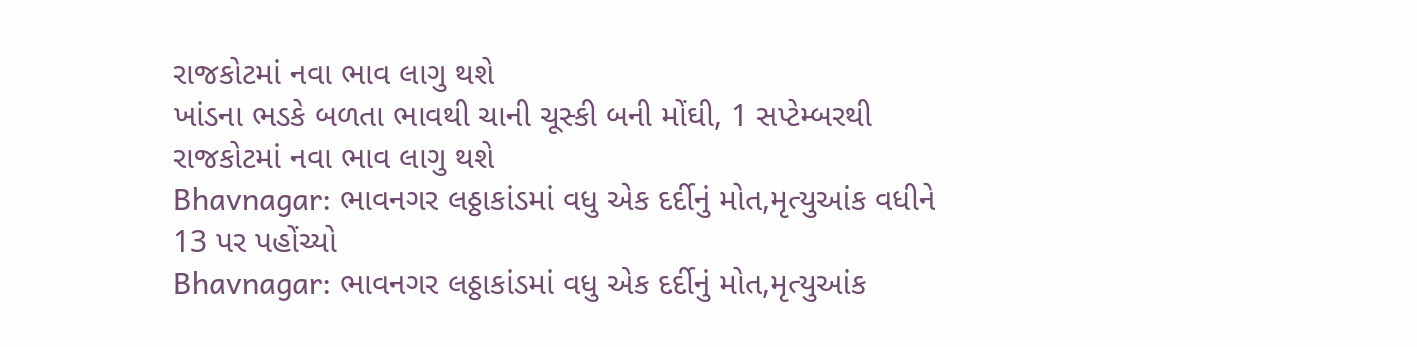રાજકોટમાં નવા ભાવ લાગુ થશે
ખાંડના ભડકે બળતા ભાવથી ચાની ચૂસ્કી બની મોંઘી, 1 સપ્ટેમ્બરથી રાજકોટમાં નવા ભાવ લાગુ થશે
Bhavnagar: ભાવનગર લઠ્ઠાકાંડમાં વધુ એક દર્દીનું મોત,મૃત્યુઆંક વધીને 13 પર પહોંચ્યો
Bhavnagar: ભાવનગર લઠ્ઠાકાંડમાં વધુ એક દર્દીનું મોત,મૃત્યુઆંક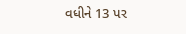વધીને 13 પર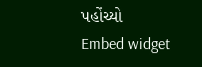પહોંચ્યો
Embed widget